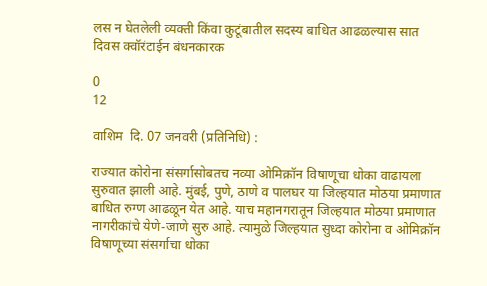लस न घेतलेली व्यक्ती किंवा कुटूंबातील सदस्य बाधित आढळल्यास सात दिवस क्वॉरंटाईन बंधनकारक

0
12

वाशिम  दि. 07 जनवरी (प्रतिनिधि) :

राज्यात कोरोना संसर्गासोबतच नव्या ओमिक्रॉन विषाणूचा धोका वाढायला सुरुवात झाली आहे. मुंबई, पुणे, ठाणे व पालघर या जिल्हयात मोठया प्रमाणात बाधित रुग्ण आढळून येत आहे. याच महानगरातून जिल्हयात मोठया प्रमाणात नागरीकांचे येणे-जाणे सुरु आहे. त्यामुळे जिल्हयात सुध्दा कोरोना व ओमिक्रॉन विषाणूच्या संसर्गाचा धोका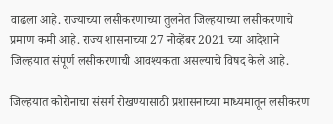वाढला आहे. राज्याच्या लसीकरणाच्या तुलनेत जिल्हयाच्या लसीकरणाचे प्रमाण कमी आहे. राज्य शासनाच्या 27 नोव्हेंबर 2021 च्या आदेशाने जिल्हयात संपूर्ण लसीकरणाची आवश्यकता असल्याचे विषद केले आहे.

जिल्हयात कोरोनाचा संसर्ग रोखण्यासाठी प्रशासनाच्या माध्यमातून लसीकरण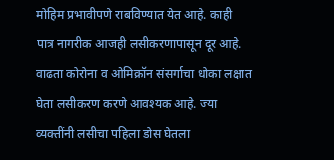मोहिम प्रभावीपणे राबविण्यात येत आहे. काही पात्र नागरीक आजही लसीकरणापासून दूर आहे. वाढता कोरोना व ओमिक्रॉन संसर्गाचा धोका लक्षात घेता लसीकरण करणे आवश्यक आहे. ज्या व्यक्तींनी लसीचा पहिला डोस घेतला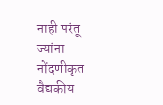नाही परंतू ज्यांना नोंदणीकृत वैद्यकीय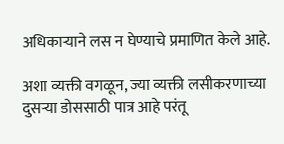अधिकाऱ्याने लस न घेण्याचे प्रमाणित केले आहे.

अशा व्यक्ती वगळून, ज्या व्यक्ती लसीकरणाच्या दुसऱ्या डोससाठी पात्र आहे परंतू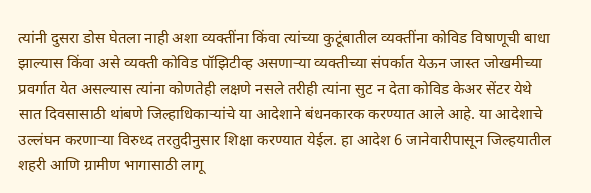त्यांनी दुसरा डोस घेतला नाही अशा व्यक्तींना किंवा त्यांच्या कुटूंबातील व्यक्तींना कोविड विषाणूची बाधा झाल्यास किंवा असे व्यक्ती कोविड पॉझिटीव्ह असणाऱ्या व्यक्तीच्या संपर्कात येऊन जास्त जोखमीच्या प्रवर्गात येत असल्यास त्यांना कोणतेही लक्षणे नसले तरीही त्यांना सुट न देता कोविड केअर सेंटर येथे सात दिवसासाठी थांबणे जिल्हाधिकाऱ्यांचे या आदेशाने बंधनकारक करण्यात आले आहे. या आदेशाचे उल्लंघन करणाऱ्या विरुध्द तरतुदीनुसार शिक्षा करण्यात येईल. हा आदेश 6 जानेवारीपासून जिल्हयातील शहरी आणि ग्रामीण भागासाठी लागू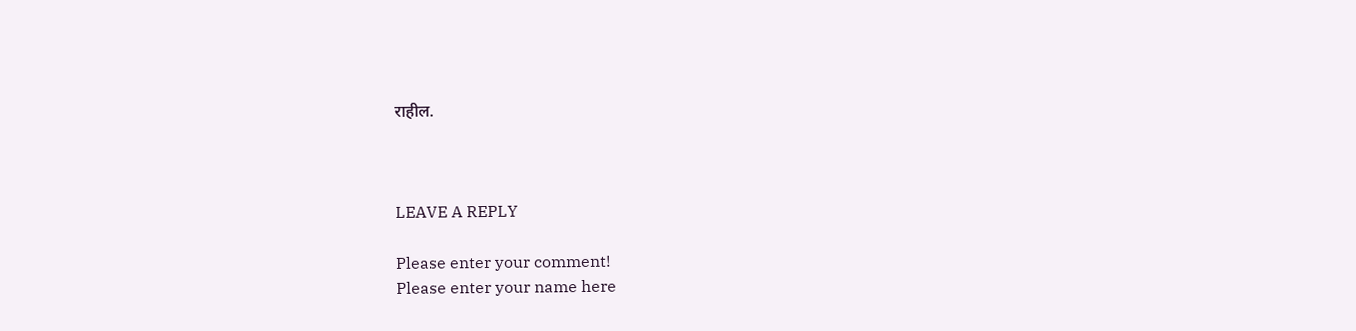राहील.



LEAVE A REPLY

Please enter your comment!
Please enter your name here